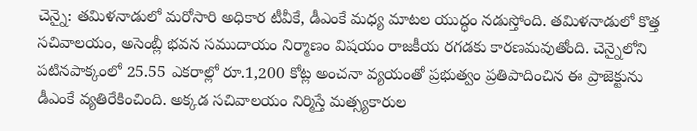చెన్నై: తమిళనాడులో మరోసారి అధికార టీవీకే, డీఎంకే మధ్య మాటల యుద్ధం నడుస్తోంది. తమిళనాడులో కొత్త సచివాలయం, అసెంబ్లీ భవన సముదాయం నిర్మాణం విషయం రాజకీయ రగడకు కారణమవుతోంది. చెన్నైలోని పటినపాక్కంలో 25.55 ఎకరాల్లో రూ.1,200 కోట్ల అంచనా వ్యయంతో ప్రభుత్వం ప్రతిపాదించిన ఈ ప్రాజెక్టును డీఎంకే వ్యతిరేకించింది. అక్కడ సచివాలయం నిర్మిస్తే మత్స్యకారుల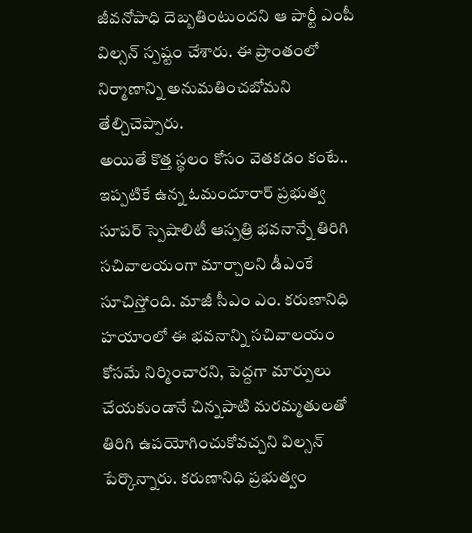జీవనోపాధి దెబ్బతింటుందని ఆ పార్టీ ఎంపీ విల్సన్ స్పష్టం చేశారు. ఈ ప్రాంతంలో నిర్మాణాన్ని అనుమతించబోమని తేల్చిచెప్పారు.
అయితే కొత్త స్థలం కోసం వెతకడం కంటే.. ఇప్పటికే ఉన్న ఓమందూరార్ ప్రభుత్వ సూపర్ స్పెషాలిటీ ఆస్పత్రి భవనాన్నే తిరిగి సచివాలయంగా మార్చాలని డీఎంకే సూచిస్తోంది. మాజీ సీఎం ఎం. కరుణానిధి హయాంలో ఈ భవనాన్ని సచివాలయం కోసమే నిర్మించారని, పెద్దగా మార్పులు చేయకుండానే చిన్నపాటి మరమ్మతులతో తిరిగి ఉపయోగించుకోవచ్చని విల్సన్ పేర్కొన్నారు. కరుణానిధి ప్రభుత్వం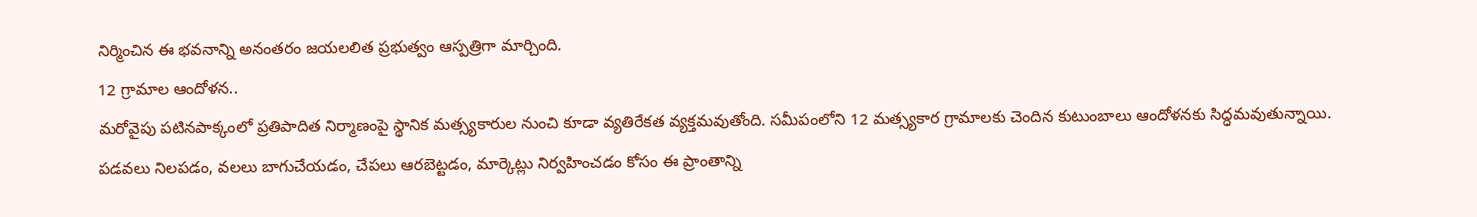నిర్మించిన ఈ భవనాన్ని అనంతరం జయలలిత ప్రభుత్వం ఆస్పత్రిగా మార్చింది.
12 గ్రామాల ఆందోళన..
మరోవైపు పటినపాక్కంలో ప్రతిపాదిత నిర్మాణంపై స్థానిక మత్స్యకారుల నుంచి కూడా వ్యతిరేకత వ్యక్తమవుతోంది. సమీపంలోని 12 మత్స్యకార గ్రామాలకు చెందిన కుటుంబాలు ఆందోళనకు సిద్ధమవుతున్నాయి. పడవలు నిలపడం, వలలు బాగుచేయడం, చేపలు ఆరబెట్టడం, మార్కెట్లు నిర్వహించడం కోసం ఈ ప్రాంతాన్ని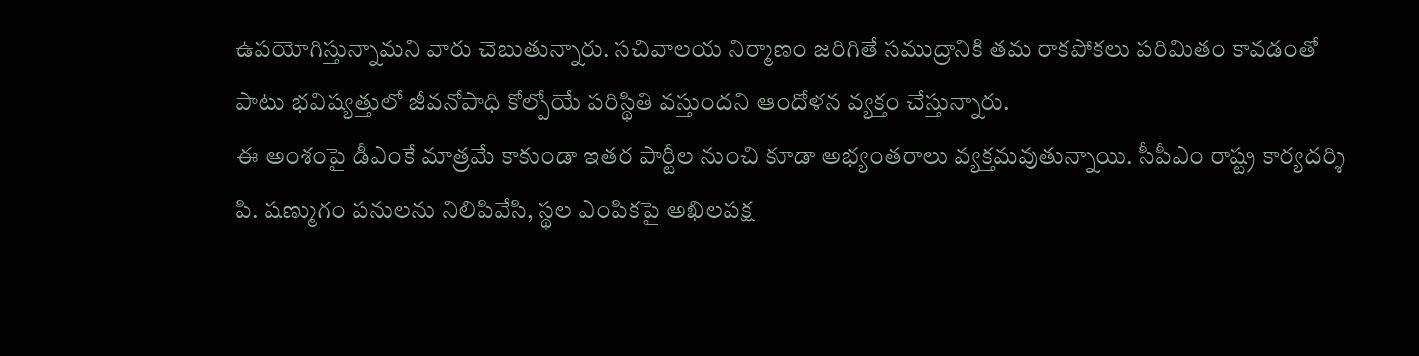ఉపయోగిస్తున్నామని వారు చెబుతున్నారు. సచివాలయ నిర్మాణం జరిగితే సముద్రానికి తమ రాకపోకలు పరిమితం కావడంతో పాటు భవిష్యత్తులో జీవనోపాధి కోల్పోయే పరిస్థితి వస్తుందని ఆందోళన వ్యక్తం చేస్తున్నారు.
ఈ అంశంపై డీఎంకే మాత్రమే కాకుండా ఇతర పార్టీల నుంచి కూడా అభ్యంతరాలు వ్యక్తమవుతున్నాయి. సీపీఎం రాష్ట్ర కార్యదర్శి పి. షణ్ముగం పనులను నిలిపివేసి, స్థల ఎంపికపై అఖిలపక్ష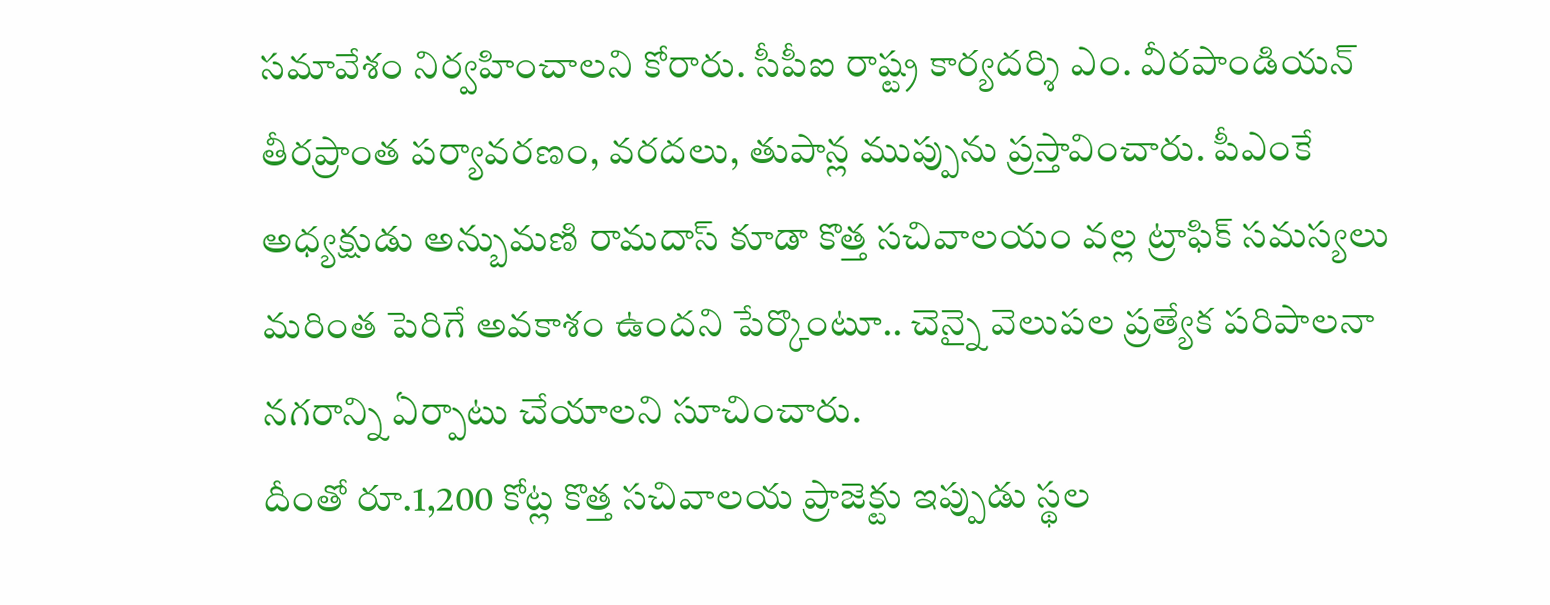సమావేశం నిర్వహించాలని కోరారు. సీపీఐ రాష్ట్ర కార్యదర్శి ఎం. వీరపాండియన్ తీరప్రాంత పర్యావరణం, వరదలు, తుపాన్ల ముప్పును ప్రస్తావించారు. పీఎంకే అధ్యక్షుడు అన్బుమణి రామదాస్ కూడా కొత్త సచివాలయం వల్ల ట్రాఫిక్ సమస్యలు మరింత పెరిగే అవకాశం ఉందని పేర్కొంటూ.. చెన్నై వెలుపల ప్రత్యేక పరిపాలనా నగరాన్ని ఏర్పాటు చేయాలని సూచించారు.
దీంతో రూ.1,200 కోట్ల కొత్త సచివాలయ ప్రాజెక్టు ఇప్పుడు స్థల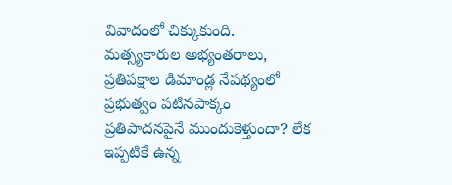వివాదంలో చిక్కుకుంది. మత్స్యకారుల అభ్యంతరాలు, ప్రతిపక్షాల డిమాండ్ల నేపథ్యంలో ప్రభుత్వం పటినపాక్కం ప్రతిపాదనపైనే ముందుకెళ్తుందా? లేక ఇప్పటికే ఉన్న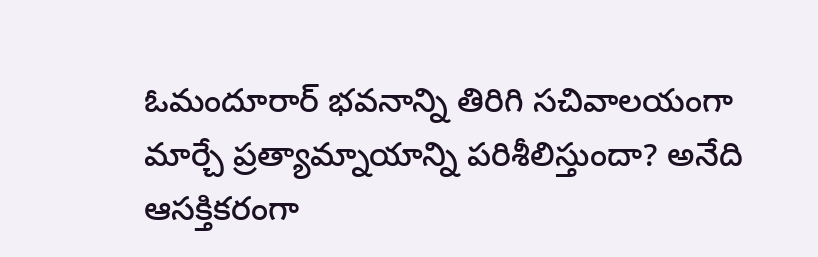ఓమందూరార్ భవనాన్ని తిరిగి సచివాలయంగా మార్చే ప్రత్యామ్నాయాన్ని పరిశీలిస్తుందా? అనేది ఆసక్తికరంగా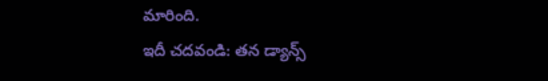మారింది.
ఇదీ చదవండి: తన డ్యాన్స్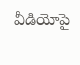వీడియోపై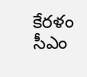కేరళం సీఎం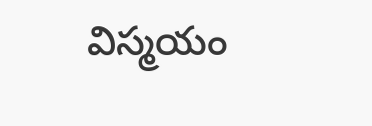విస్మయం